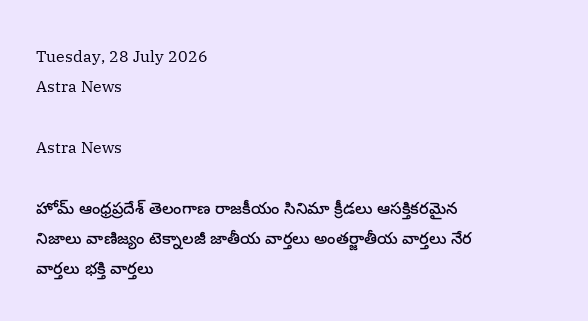Tuesday, 28 July 2026
Astra News

Astra News

హోమ్ ఆంధ్రప్రదేశ్ తెలంగాణ రాజకీయం సినిమా క్రీడలు ఆసక్తికరమైన నిజాలు వాణిజ్యం టెక్నాలజీ జాతీయ వార్తలు అంతర్జాతీయ వార్తలు నేర వార్తలు భక్తి వార్తలు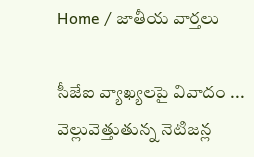Home / జాతీయ వార్తలు

సీజేఐ వ్యాఖ్యలపై వివాదం ... వెల్లువెత్తుతున్న నెటిజన్ల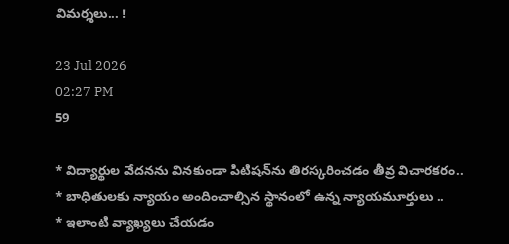విమర్శలు... !

23 Jul 2026
02:27 PM
59

* విద్యార్థుల వేదనను వినకుండా పిటిషన్‌ను తిరస్కరించడం తీవ్ర విచారకరం..
* బాధితులకు న్యాయం అందించాల్సిన స్థానంలో ఉన్న న్యాయమూర్తులు ..
* ఇలాంటి వ్యాఖ్యలు చేయడం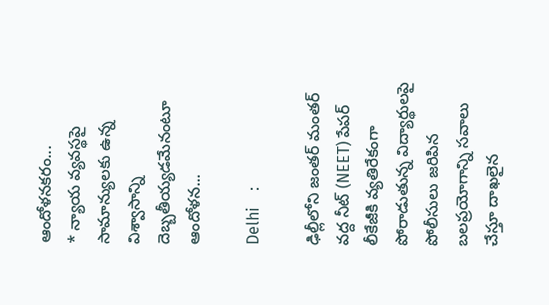ఆందోళనకరం...
* న్యాయ వ్యవస్థపై సామాన్యులకు ఉన్న విశ్వాసాన్ని దెబ్బతీయ్యడమేనంటూ ఆందోళన...

Delhi    :

ఢిల్లీలోని జంతర్ మంతర్ వద్ద నీట్ (NEET) పేపర్ లీకేజీకి వ్యతిరేకంగా పోరాడుతున్న విద్యార్థులపై పోలీసులు జరిపిన బలప్రయోగాన్ని సవాలు చేస్తూ దాఖలైన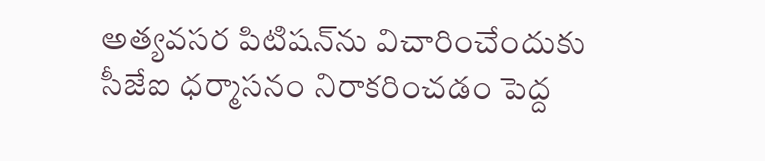అత్యవసర పిటిషన్‌ను విచారించేందుకు సీజేఐ ధర్మాసనం నిరాకరించడం పెద్ద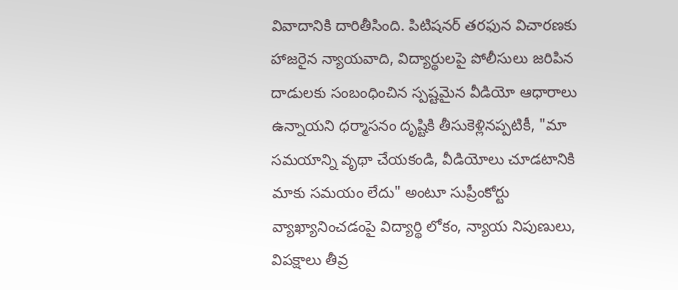వివాదానికి దారితీసింది. పిటిషనర్ తరఫున విచారణకు హాజరైన న్యాయవాది, విద్యార్థులపై పోలీసులు జరిపిన దాడులకు సంబంధించిన స్పష్టమైన వీడియో ఆధారాలు ఉన్నాయని ధర్మాసనం దృష్టికి తీసుకెళ్లినప్పటికీ, "మా సమయాన్ని వృథా చేయకండి, వీడియోలు చూడటానికి మాకు సమయం లేదు" అంటూ సుప్రీంకోర్టు వ్యాఖ్యానించడంపై విద్యార్థి లోకం, న్యాయ నిపుణులు, విపక్షాలు తీవ్ర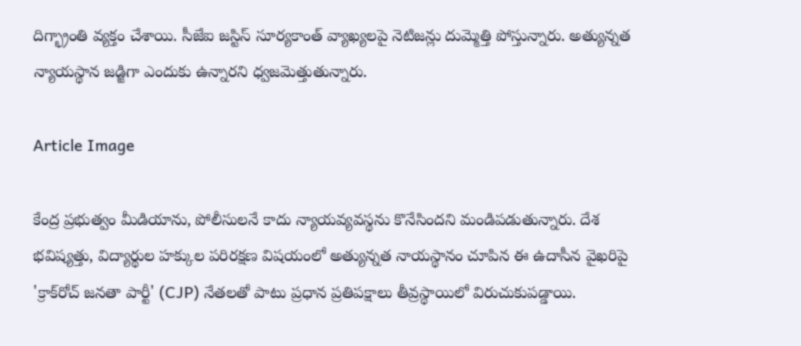దిగ్భ్రాంతి వ్యక్తం చేశాయి. సీజేఐ జస్టిస్ సూర్యకాంత్ వ్యాఖ్యలపై నెటిజన్లు దుమ్మెత్తి పోస్తున్నారు. అత్యున్నత న్యాయస్థాన జడ్జిగా ఎందుకు ఉన్నారని ధ్వజమెత్తుతున్నారు.

Article Image

కేంద్ర ప్రభుత్వం మీడియాను, పోలీసులనే కాదు న్యాయవ్యవస్థను కొనేసిందని మండిపడుతున్నారు. దేశ భవిష్యత్తు, విద్యార్థుల హక్కుల పరిరక్షణ విషయంలో అత్యున్నత నాయస్థానం చూపిన ఈ ఉదాసీన వైఖరిపై 'క్రాక్‌రోచ్ జనతా పార్టీ' (CJP) నేతలతో పాటు ప్రధాన ప్రతిపక్షాలు తీవ్రస్థాయిలో విరుచుకుపడ్డాయి.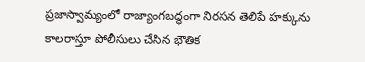ప్రజాస్వామ్యంలో రాజ్యాంగబద్ధంగా నిరసన తెలిపే హక్కును కాలరాస్తూ పోలీసులు చేసిన భౌతిక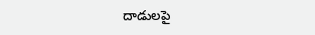దాడులపై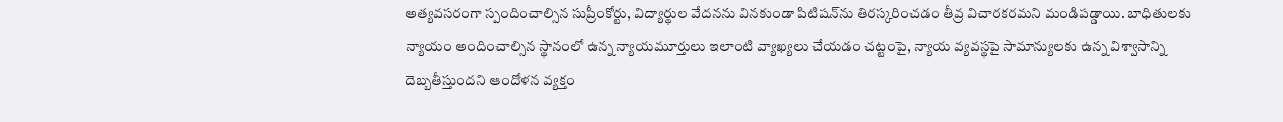అత్యవసరంగా స్పందించాల్సిన సుప్రీంకోర్టు, విద్యార్థుల వేదనను వినకుండా పిటిషన్‌ను తిరస్కరించడం తీవ్ర విచారకరమని మండిపడ్డాయి. బాధితులకు న్యాయం అందించాల్సిన స్థానంలో ఉన్న న్యాయమూర్తులు ఇలాంటి వ్యాఖ్యలు చేయడం చట్టంపై, న్యాయ వ్యవస్థపై సామాన్యులకు ఉన్న విశ్వాసాన్ని దెబ్బతీస్తుందని ఆందోళన వ్యక్తం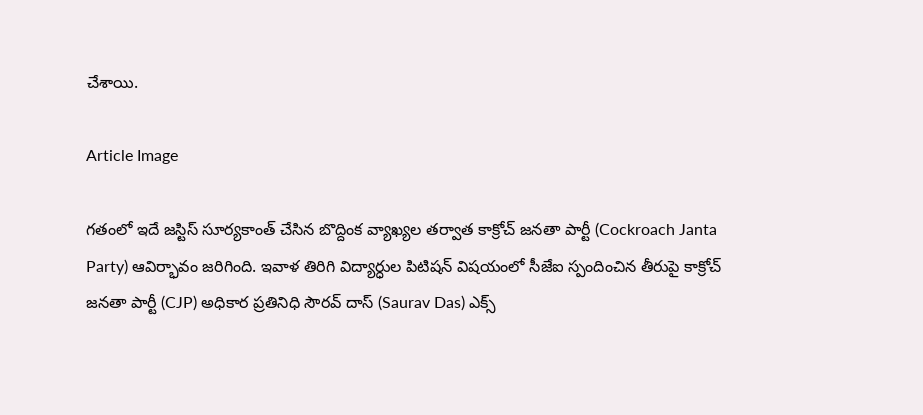చేశాయి.

Article Image

గతంలో ఇదే జస్టిస్ సూర్యకాంత్ చేసిన బొద్దింక వ్యాఖ్యల తర్వాత కాక్రోచ్ జనతా పార్టీ (Cockroach Janta Party) ఆవిర్భావం జరిగింది. ఇవాళ తిరిగి విద్యార్ధుల పిటిషన్ విషయంలో సీజేఐ స్పందించిన తీరుపై కాక్రోచ్ జనతా పార్టీ (CJP) అధికార ప్రతినిధి సౌరవ్ దాస్ (Saurav Das) ఎక్స్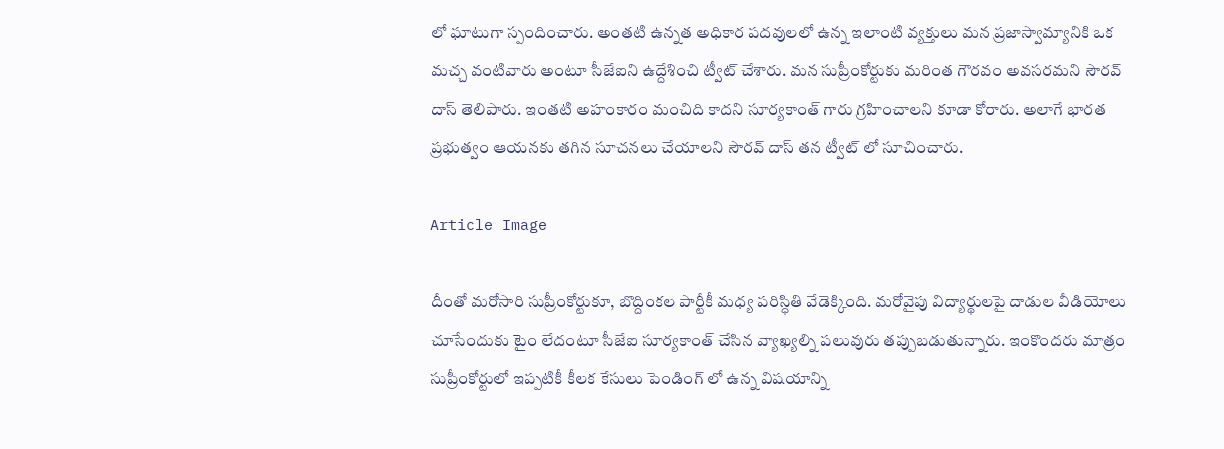లో ఘాటుగా స్పందించారు. అంతటి ఉన్నత అధికార పదవులలో ఉన్న ఇలాంటి వ్యక్తులు మన ప్రజాస్వామ్యానికి ఒక మచ్చ వంటివారు అంటూ సీజేఐని ఉద్దేశించి ట్వీట్ చేశారు. మన సుప్రీంకోర్టుకు మరింత గౌరవం అవసరమని సౌరవ్ దాస్ తెలిపారు. ఇంతటి అహంకారం మంచిది కాదని సూర్యకాంత్ గారు గ్రహించాలని కూడా కోరారు. అలాగే భారత ప్రభుత్వం ఆయనకు తగిన సూచనలు చేయాలని సౌరవ్ దాస్ తన ట్వీట్ లో సూచించారు.

Article Image

దీంతో మరోసారి సుప్రీంకోర్టుకూ, బొద్దింకల పార్టీకీ మధ్య పరిస్ధితి వేడెక్కింది. మరోవైపు విద్యార్థులపై దాడుల వీడియోలు చూసేందుకు టైం లేదంటూ సీజేఐ సూర్యకాంత్ చేసిన వ్యాఖ్యల్ని పలువురు తప్పుబడుతున్నారు. ఇంకొందరు మాత్రం సుప్రీంకోర్టులో ఇప్పటికీ కీలక కేసులు పెండింగ్ లో ఉన్న విషయాన్ని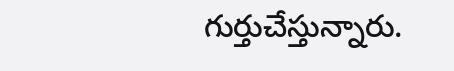గుర్తుచేస్తున్నారు.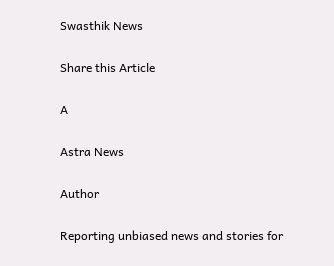Swasthik News

Share this Article

A

Astra News

Author

Reporting unbiased news and stories for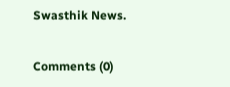Swasthik News.

Comments (0)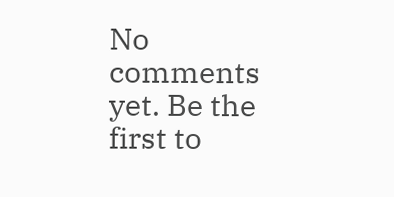No comments yet. Be the first to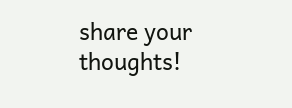share your thoughts!